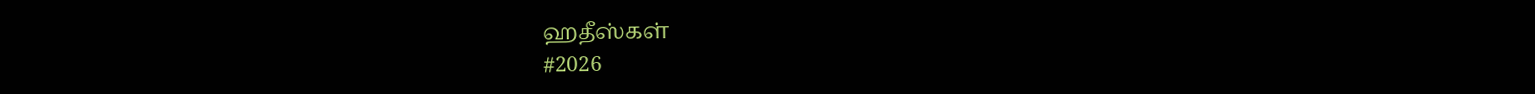ஹதீஸ்கள்
#2026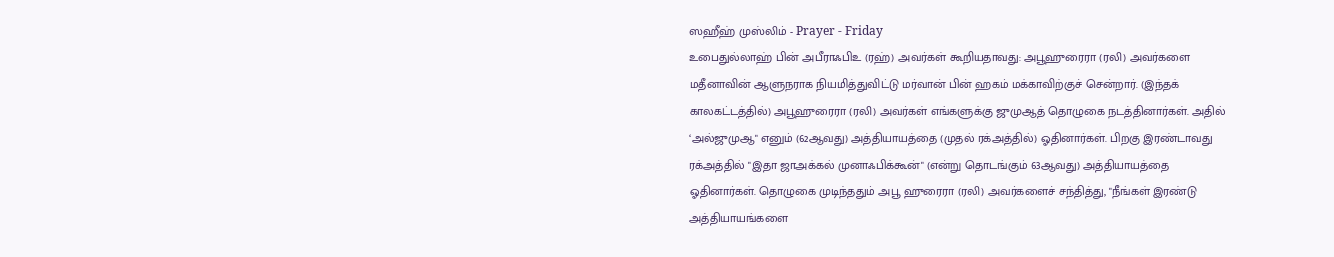ஸஹீஹ் முஸ்லிம் - Prayer - Friday
உபைதுல்லாஹ் பின் அபீராஃபிஉ (ரஹ்) அவர்கள் கூறியதாவது: அபூஹுரைரா (ரலி) அவர்களை மதீனாவின் ஆளுநராக நியமித்துவிட்டு மர்வான் பின் ஹகம் மக்காவிற்குச் சென்றார். (இந்தக் காலகட்டத்தில்) அபூஹுரைரா (ரலி) அவர்கள் எங்களுக்கு ஜுமுஆத் தொழுகை நடத்தினார்கள். அதில் ‘அல்ஜுமுஆ" எனும் (62ஆவது) அத்தியாயத்தை (முதல் ரக்அத்தில்) ஓதினார்கள். பிறகு இரண்டாவது ரக்அத்தில் "இதா ஜாஅக்கல் முனாஃபிக்கூன்" (என்று தொடங்கும் 63ஆவது) அத்தியாயத்தை ஓதினார்கள். தொழுகை முடிந்ததும் அபூ ஹுரைரா (ரலி) அவர்களைச் சந்தித்து, "நீங்கள் இரண்டு அத்தியாயங்களை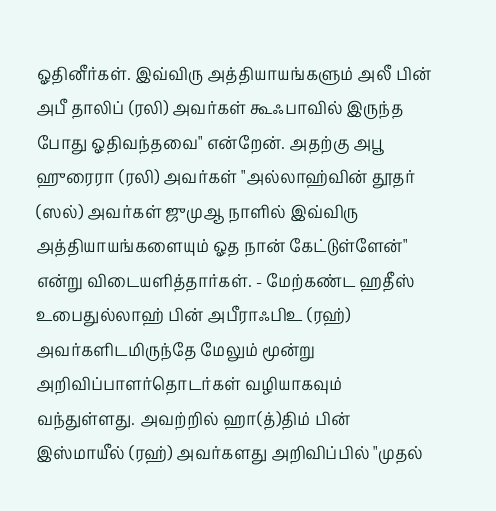ஓதினீர்கள். இவ்விரு அத்தியாயங்களும் அலீ பின் அபீ தாலிப் (ரலி) அவர்கள் கூஃபாவில் இருந்த போது ஓதிவந்தவை" என்றேன். அதற்கு அபூ ஹுரைரா (ரலி) அவர்கள் "அல்லாஹ்வின் தூதர் (ஸல்) அவர்கள் ஜுமுஆ நாளில் இவ்விரு அத்தியாயங்களையும் ஓத நான் கேட்டுள்ளேன்" என்று விடையளித்தார்கள். - மேற்கண்ட ஹதீஸ் உபைதுல்லாஹ் பின் அபீராஃபிஉ (ரஹ்) அவர்களிடமிருந்தே மேலும் மூன்று அறிவிப்பாளர்தொடர்கள் வழியாகவும் வந்துள்ளது. அவற்றில் ஹா(த்)திம் பின் இஸ்மாயீல் (ரஹ்) அவர்களது அறிவிப்பில் "முதல்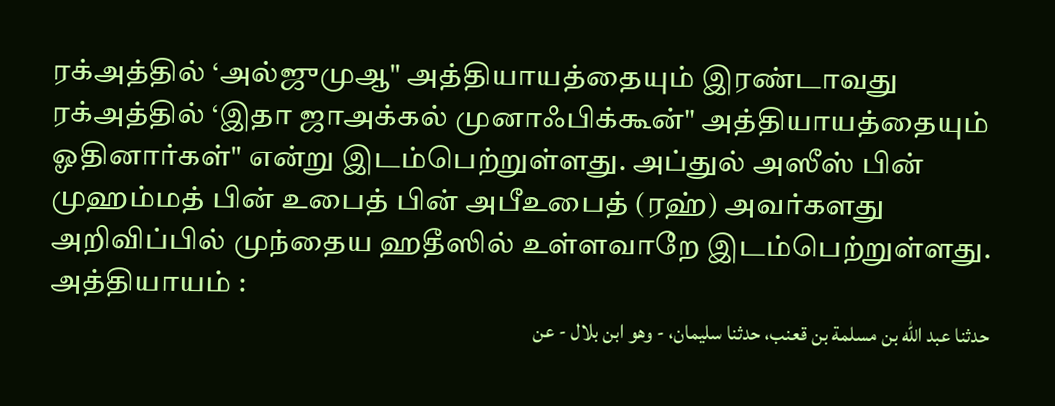ரக்அத்தில் ‘அல்ஜுமுஆ" அத்தியாயத்தையும் இரண்டாவது ரக்அத்தில் ‘இதா ஜாஅக்கல் முனாஃபிக்கூன்" அத்தியாயத்தையும் ஓதினார்கள்" என்று இடம்பெற்றுள்ளது. அப்துல் அஸீஸ் பின் முஹம்மத் பின் உபைத் பின் அபீஉபைத் (ரஹ்) அவர்களது அறிவிப்பில் முந்தைய ஹதீஸில் உள்ளவாறே இடம்பெற்றுள்ளது. அத்தியாயம் :
حدثنا عبد الله بن مسلمة بن قعنب، حدثنا سليمان، - وهو ابن بلال - عن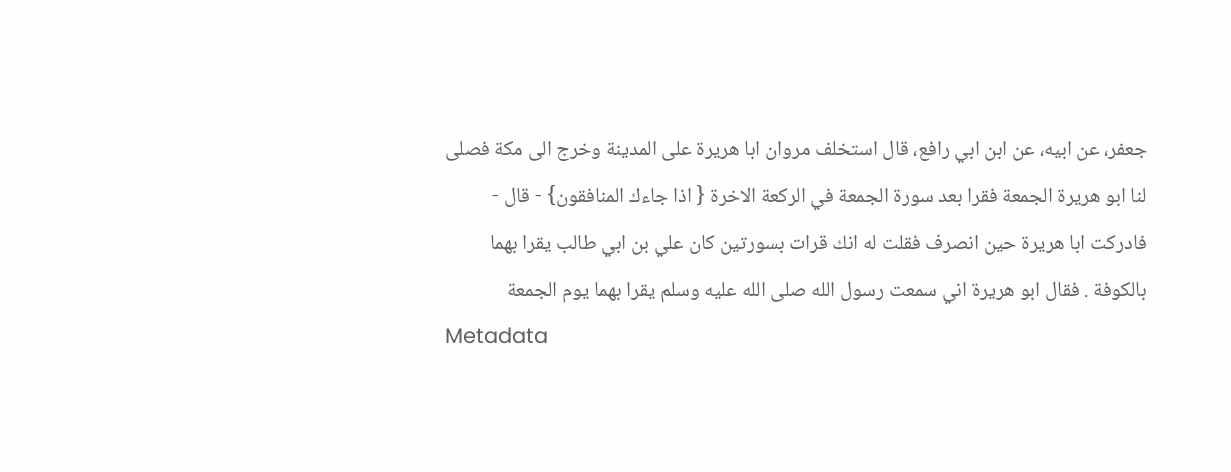جعفر، عن ابيه، عن ابن ابي رافع، قال استخلف مروان ابا هريرة على المدينة وخرج الى مكة فصلى لنا ابو هريرة الجمعة فقرا بعد سورة الجمعة في الركعة الاخرة { اذا جاءك المنافقون} - قال - فادركت ابا هريرة حين انصرف فقلت له انك قرات بسورتين كان علي بن ابي طالب يقرا بهما بالكوفة . فقال ابو هريرة اني سمعت رسول الله صلى الله عليه وسلم يقرا بهما يوم الجمعة
Metadata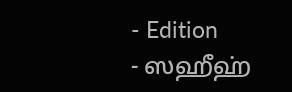- Edition
- ஸஹீஹ்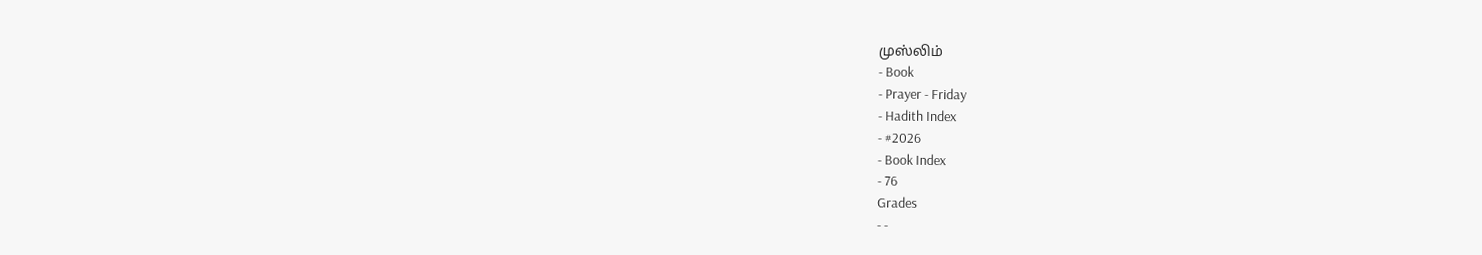முஸ்லிம்
- Book
- Prayer - Friday
- Hadith Index
- #2026
- Book Index
- 76
Grades
- -